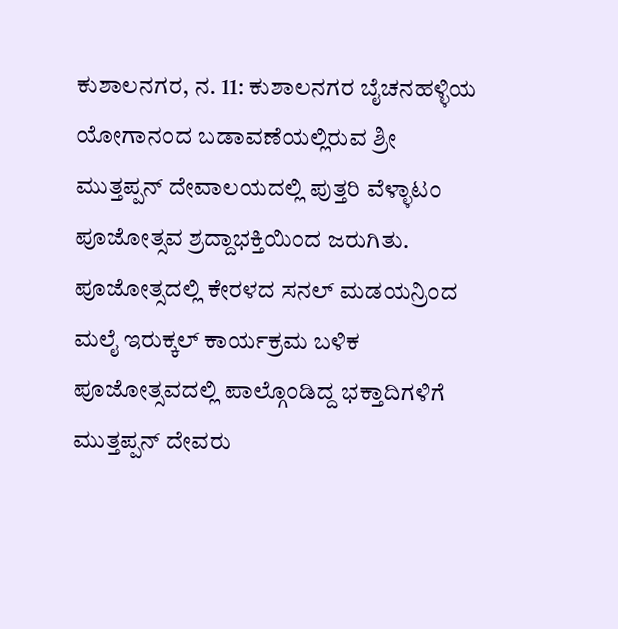ಕುಶಾಲನಗರ, ನ. 11: ಕುಶಾಲನಗರ ಬೈಚನಹಳ್ಳಿಯ ಯೋಗಾನಂದ ಬಡಾವಣೆಯಲ್ಲಿರುವ ಶ್ರೀ ಮುತ್ತಪ್ಪನ್ ದೇವಾಲಯದಲ್ಲಿ ಪುತ್ತರಿ ವೆಳ್ಳಾಟಂ ಪೂಜೋತ್ಸವ ಶ್ರದ್ದಾಭಕ್ತಿಯಿಂದ ಜರುಗಿತು.
ಪೂಜೋತ್ಸದಲ್ಲಿ ಕೇರಳದ ಸನಲ್ ಮಡಯನ್ರಿಂದ ಮಲೈ ಇರುಕ್ಕಲ್ ಕಾರ್ಯಕ್ರಮ ಬಳಿಕ ಪೂಜೋತ್ಸವದಲ್ಲಿ ಪಾಲ್ಗೊಂಡಿದ್ದ ಭಕ್ತಾದಿಗಳಿಗೆ ಮುತ್ತಪ್ಪನ್ ದೇವರು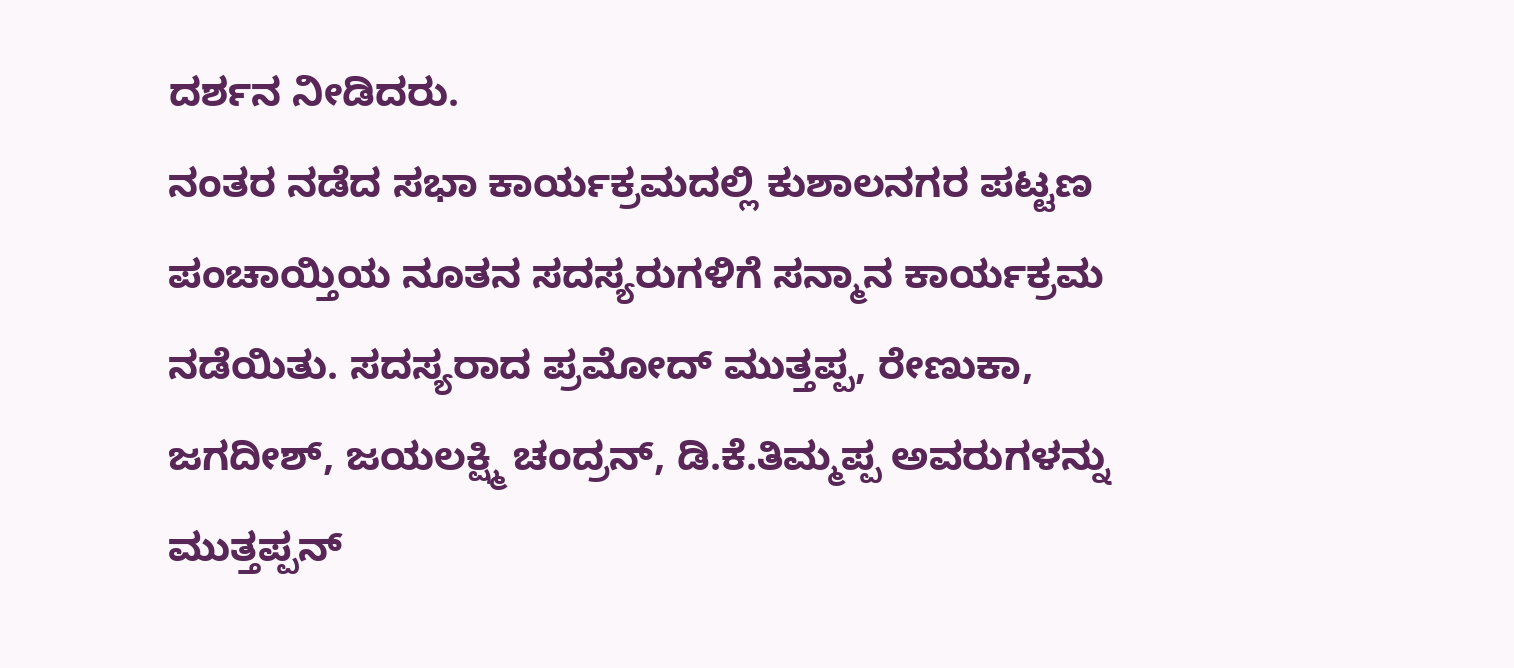ದರ್ಶನ ನೀಡಿದರು.
ನಂತರ ನಡೆದ ಸಭಾ ಕಾರ್ಯಕ್ರಮದಲ್ಲಿ ಕುಶಾಲನಗರ ಪಟ್ಟಣ ಪಂಚಾಯ್ತಿಯ ನೂತನ ಸದಸ್ಯರುಗಳಿಗೆ ಸನ್ಮಾನ ಕಾರ್ಯಕ್ರಮ ನಡೆಯಿತು. ಸದಸ್ಯರಾದ ಪ್ರಮೋದ್ ಮುತ್ತಪ್ಪ, ರೇಣುಕಾ, ಜಗದೀಶ್, ಜಯಲಕ್ಷ್ಮಿ ಚಂದ್ರನ್, ಡಿ.ಕೆ.ತಿಮ್ಮಪ್ಪ ಅವರುಗಳನ್ನು ಮುತ್ತಪ್ಪನ್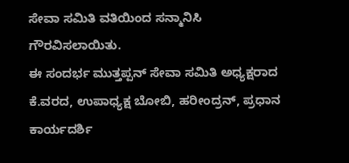ಸೇವಾ ಸಮಿತಿ ವತಿಯಿಂದ ಸನ್ಮಾನಿಸಿ ಗೌರವಿಸಲಾಯಿತು.
ಈ ಸಂದರ್ಭ ಮುತ್ತಪ್ಪನ್ ಸೇವಾ ಸಮಿತಿ ಅಧ್ಯಕ್ಷರಾದ ಕೆ.ವರದ, ಉಪಾಧ್ಯಕ್ಷ ಬೋಬಿ, ಹರೀಂದ್ರನ್, ಪ್ರಧಾನ ಕಾರ್ಯದರ್ಶಿ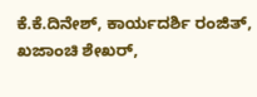ಕೆ.ಕೆ.ದಿನೇಶ್, ಕಾರ್ಯದರ್ಶಿ ರಂಜಿತ್, ಖಜಾಂಚಿ ಶೇಖರ್,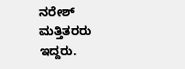ನರೇಶ್ ಮತ್ತಿತರರು ಇದ್ದರು.